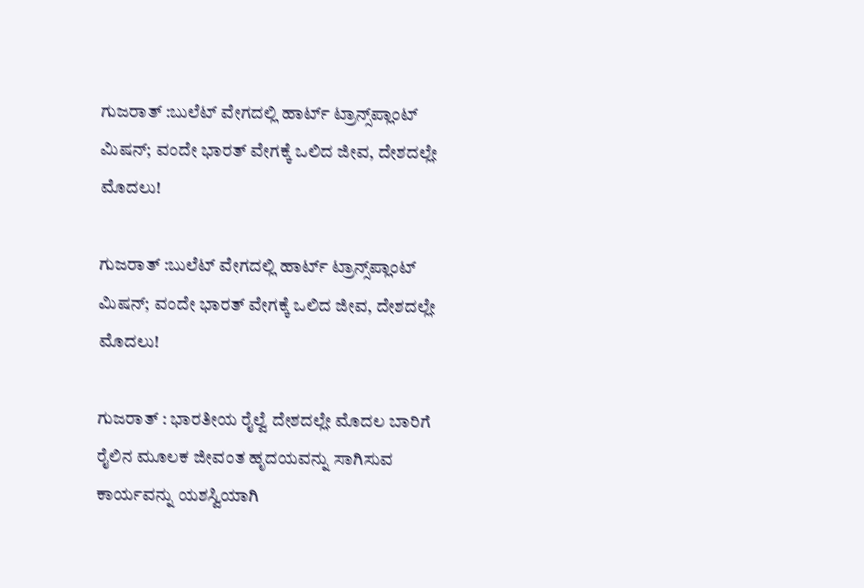ಗುಜರಾತ್ :ಬುಲೆಟ್ ವೇಗದಲ್ಲಿ ಹಾರ್ಟ್ ಟ್ರಾನ್ಸ್‌ಪ್ಲಾಂಟ್ ಮಿಷನ್; ವಂದೇ ಭಾರತ್ ವೇಗಕ್ಕೆ ಒಲಿದ ಜೀವ, ದೇಶದಲ್ಲೇ ಮೊದಲು!

ಗುಜರಾತ್ :ಬುಲೆಟ್ ವೇಗದಲ್ಲಿ ಹಾರ್ಟ್ ಟ್ರಾನ್ಸ್‌ಪ್ಲಾಂಟ್ ಮಿಷನ್; ವಂದೇ ಭಾರತ್ ವೇಗಕ್ಕೆ ಒಲಿದ ಜೀವ, ದೇಶದಲ್ಲೇ ಮೊದಲು!

ಗುಜರಾತ್ : ಭಾರತೀಯ ರೈಲ್ವೆ ದೇಶದಲ್ಲೇ ಮೊದಲ ಬಾರಿಗೆ ರೈಲಿನ ಮೂಲಕ ಜೀವಂತ ಹೃದಯವನ್ನು ಸಾಗಿಸುವ ಕಾರ್ಯವನ್ನು ಯಶಸ್ವಿಯಾಗಿ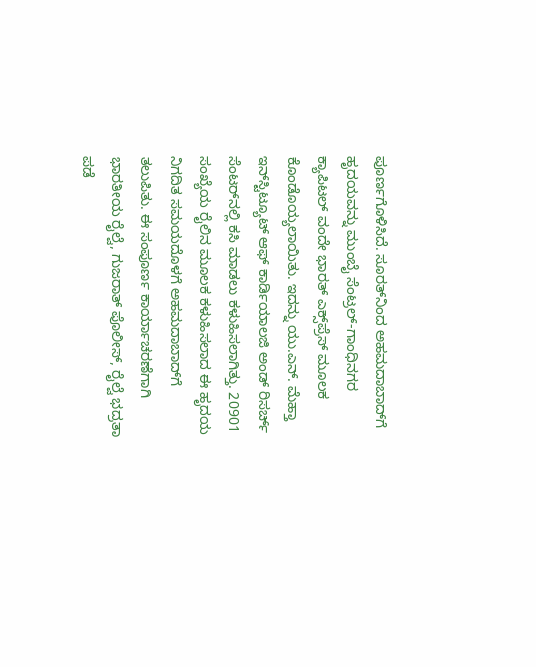ಪೂರ್ಣಗೊಳಿಸಿದೆ. ಸೂರತ್‌ನಿಂದ ಅಹಮದಾಬಾದ್‌ಗೆ ಹೃದಯವನ್ನು ಮುಂಬೈ ಸೆಂಟ್ರಲ್-ಗಾಂಧಿನಗರ ಕ್ಯಾಪಿಟಲ್ ವಂದೇ ಭಾರತ್ ಎಕ್ಸ್‌ಪ್ರೆಸ್ ಮೂಲಕ ಕೊಂಡೊಯ್ಯಲಾಯಿತು. ಇದನ್ನು ಯು.ಎನ್. ಮೆಹ್ತಾ ಇನ್‌ಸ್ಟಿಟ್ಯೂಟ್ ಆಫ್ ಕಾರ್ಡಿಯಾಲಜಿ ಅಂಡ್ ರಿಸರ್ಚ್ ಸೆಂಟರ್‌ನಲ್ಲಿ ಕಸಿ ಮಾಡಲು ಕಳುಹಿಸಲಾಗಿತ್ತು. 20901 ಸಂಖ್ಯೆಯ ರೈಲಿನ ಮೂಲಕ ಕಳುಹಿಸಲಾದ ಈ ಹೃದಯ ನಿಗದಿತ ಸಮಯದೊಳಗೆ ಅಹಮದಾಬಾದ್‌ಗೆ ತಲುಪಿತು. ಈ ಸಂಪೂರ್ಣ ಕಾರ್ಯಾಚರಣೆಗಾಗಿ ಭಾರತೀಯ ರೈಲ್ವೆ, ಗುಜರಾತ್ ಪೊಲೀಸ್, ರೈಲ್ವೆ ಭದ್ರತಾ ಪಡೆ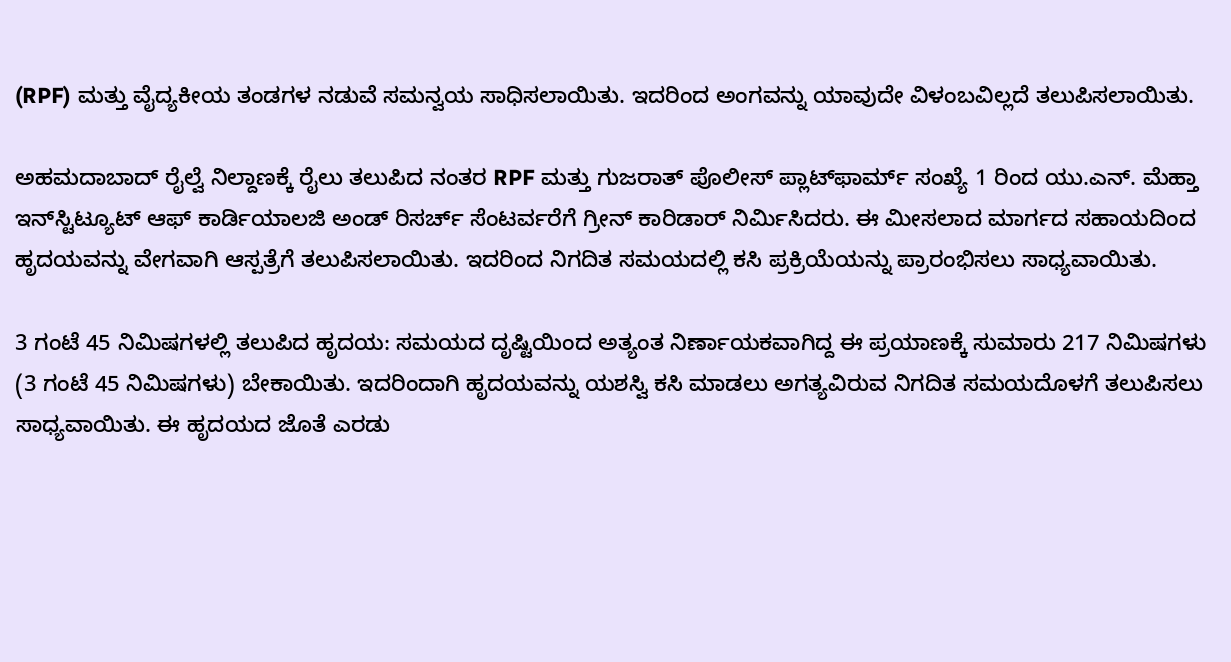(RPF) ಮತ್ತು ವೈದ್ಯಕೀಯ ತಂಡಗಳ ನಡುವೆ ಸಮನ್ವಯ ಸಾಧಿಸಲಾಯಿತು. ಇದರಿಂದ ಅಂಗವನ್ನು ಯಾವುದೇ ವಿಳಂಬವಿಲ್ಲದೆ ತಲುಪಿಸಲಾಯಿತು.

ಅಹಮದಾಬಾದ್ ರೈಲ್ವೆ ನಿಲ್ದಾಣಕ್ಕೆ ರೈಲು ತಲುಪಿದ ನಂತರ RPF ಮತ್ತು ಗುಜರಾತ್ ಪೊಲೀಸ್ ಪ್ಲಾಟ್‌ಫಾರ್ಮ್ ಸಂಖ್ಯೆ 1 ರಿಂದ ಯು.ಎನ್. ಮೆಹ್ತಾ ಇನ್‌ಸ್ಟಿಟ್ಯೂಟ್ ಆಫ್ ಕಾರ್ಡಿಯಾಲಜಿ ಅಂಡ್ ರಿಸರ್ಚ್ ಸೆಂಟರ್ವರೆಗೆ ಗ್ರೀನ್ ಕಾರಿಡಾರ್ ನಿರ್ಮಿಸಿದರು. ಈ ಮೀಸಲಾದ ಮಾರ್ಗದ ಸಹಾಯದಿಂದ ಹೃದಯವನ್ನು ವೇಗವಾಗಿ ಆಸ್ಪತ್ರೆಗೆ ತಲುಪಿಸಲಾಯಿತು. ಇದರಿಂದ ನಿಗದಿತ ಸಮಯದಲ್ಲಿ ಕಸಿ ಪ್ರಕ್ರಿಯೆಯನ್ನು ಪ್ರಾರಂಭಿಸಲು ಸಾಧ್ಯವಾಯಿತು.

3 ಗಂಟೆ 45 ನಿಮಿಷಗಳಲ್ಲಿ ತಲುಪಿದ ಹೃದಯ: ಸಮಯದ ದೃಷ್ಟಿಯಿಂದ ಅತ್ಯಂತ ನಿರ್ಣಾಯಕವಾಗಿದ್ದ ಈ ಪ್ರಯಾಣಕ್ಕೆ ಸುಮಾರು 217 ನಿಮಿಷಗಳು (3 ಗಂಟೆ 45 ನಿಮಿಷಗಳು) ಬೇಕಾಯಿತು. ಇದರಿಂದಾಗಿ ಹೃದಯವನ್ನು ಯಶಸ್ವಿ ಕಸಿ ಮಾಡಲು ಅಗತ್ಯವಿರುವ ನಿಗದಿತ ಸಮಯದೊಳಗೆ ತಲುಪಿಸಲು ಸಾಧ್ಯವಾಯಿತು. ಈ ಹೃದಯದ ಜೊತೆ ಎರಡು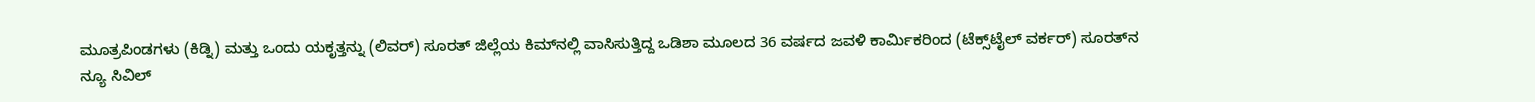ಮೂತ್ರಪಿಂಡಗಳು (ಕಿಡ್ನಿ) ಮತ್ತು ಒಂದು ಯಕೃತ್ತನ್ನು (ಲಿವರ್) ಸೂರತ್ ಜಿಲ್ಲೆಯ ಕಿಮ್‌ನಲ್ಲಿ ವಾಸಿಸುತ್ತಿದ್ದ ಒಡಿಶಾ ಮೂಲದ 36 ವರ್ಷದ ಜವಳಿ ಕಾರ್ಮಿಕರಿಂದ (ಟೆಕ್ಸ್‌ಟೈಲ್ ವರ್ಕರ್) ಸೂರತ್‌ನ ನ್ಯೂ ಸಿವಿಲ್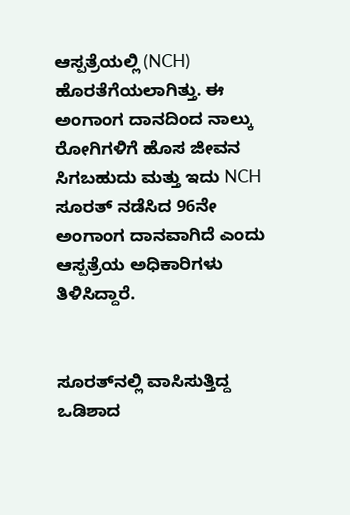ಆಸ್ಪತ್ರೆಯಲ್ಲಿ (NCH) ಹೊರತೆಗೆಯಲಾಗಿತ್ತು. ಈ ಅಂಗಾಂಗ ದಾನದಿಂದ ನಾಲ್ಕು ರೋಗಿಗಳಿಗೆ ಹೊಸ ಜೀವನ ಸಿಗಬಹುದು ಮತ್ತು ಇದು NCH ಸೂರತ್ ನಡೆಸಿದ 96ನೇ ಅಂಗಾಂಗ ದಾನವಾಗಿದೆ ಎಂದು ಆಸ್ಪತ್ರೆಯ ಅಧಿಕಾರಿಗಳು ತಿಳಿಸಿದ್ದಾರೆ.


ಸೂರತ್‌ನಲ್ಲಿ ವಾಸಿಸುತ್ತಿದ್ದ ಒಡಿಶಾದ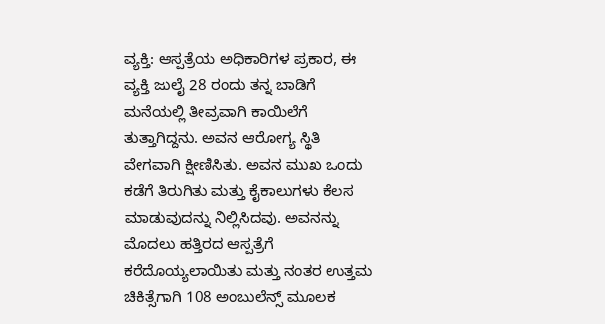ವ್ಯಕ್ತಿ: ಆಸ್ಪತ್ರೆಯ ಅಧಿಕಾರಿಗಳ ಪ್ರಕಾರ, ಈ ವ್ಯಕ್ತಿ ಜುಲೈ 28 ರಂದು ತನ್ನ ಬಾಡಿಗೆ ಮನೆಯಲ್ಲಿ ತೀವ್ರವಾಗಿ ಕಾಯಿಲೆಗೆ ತುತ್ತಾಗಿದ್ದನು. ಅವನ ಆರೋಗ್ಯ ಸ್ಥಿತಿ ವೇಗವಾಗಿ ಕ್ಷೀಣಿಸಿತು. ಅವನ ಮುಖ ಒಂದು ಕಡೆಗೆ ತಿರುಗಿತು ಮತ್ತು ಕೈಕಾಲುಗಳು ಕೆಲಸ ಮಾಡುವುದನ್ನು ನಿಲ್ಲಿಸಿದವು. ಅವನನ್ನು ಮೊದಲು ಹತ್ತಿರದ ಆಸ್ಪತ್ರೆಗೆ ಕರೆದೊಯ್ಯಲಾಯಿತು ಮತ್ತು ನಂತರ ಉತ್ತಮ ಚಿಕಿತ್ಸೆಗಾಗಿ 108 ಅಂಬುಲೆನ್ಸ್ ಮೂಲಕ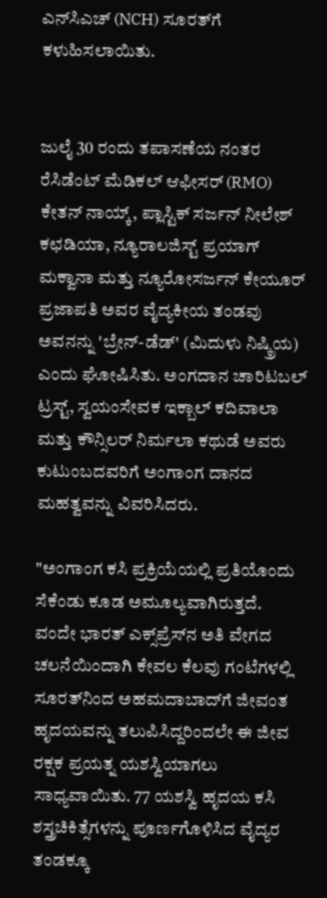ಎನ್‌ಸಿಎಚ್ (NCH) ಸೂರತ್‌ಗೆ ಕಳುಹಿಸಲಾಯಿತು.


ಜುಲೈ 30 ರಂದು ತಪಾಸಣೆಯ ನಂತರ ರೆಸಿಡೆಂಟ್ ಮೆಡಿಕಲ್ ಆಫೀಸರ್ (RMO) ಕೇತನ್ ನಾಯ್ಕ್, ಪ್ಲಾಸ್ಟಿಕ್ ಸರ್ಜನ್ ನೀಲೇಶ್ ಕಛಡಿಯಾ, ನ್ಯೂರಾಲಜಿಸ್ಟ್ ಪ್ರಯಾಗ್ ಮಕ್ವಾನಾ ಮತ್ತು ನ್ಯೂರೋಸರ್ಜನ್ ಕೇಯೂರ್ ಪ್ರಜಾಪತಿ ಅವರ ವೈದ್ಯಕೀಯ ತಂಡವು ಅವನನ್ನು 'ಬ್ರೇನ್-ಡೆಡ್' (ಮಿದುಳು ನಿಷ್ಕ್ರಿಯ) ಎಂದು ಘೋಷಿಸಿತು. ಅಂಗದಾನ ಚಾರಿಟಬಲ್ ಟ್ರಸ್ಟ್, ಸ್ವಯಂಸೇವಕ ಇಕ್ಬಾಲ್ ಕದಿವಾಲಾ ಮತ್ತು ಕೌನ್ಸಿಲರ್ ನಿರ್ಮಲಾ ಕಥುಡೆ ಅವರು ಕುಟುಂಬದವರಿಗೆ ಅಂಗಾಂಗ ದಾನದ ಮಹತ್ವವನ್ನು ವಿವರಿಸಿದರು.

"ಅಂಗಾಂಗ ಕಸಿ ಪ್ರಕ್ರಿಯೆಯಲ್ಲಿ ಪ್ರತಿಯೊಂದು ಸೆಕೆಂಡು ಕೂಡ ಅಮೂಲ್ಯವಾಗಿರುತ್ತದೆ. ವಂದೇ ಭಾರತ್ ಎಕ್ಸ್‌ಪ್ರೆಸ್‌ನ ಅತಿ ವೇಗದ ಚಲನೆಯಿಂದಾಗಿ ಕೇವಲ ಕೆಲವು ಗಂಟೆಗಳಲ್ಲಿ ಸೂರತ್‌ನಿಂದ ಅಹಮದಾಬಾದ್‌ಗೆ ಜೀವಂತ ಹೃದಯವನ್ನು ತಲುಪಿಸಿದ್ದರಿಂದಲೇ ಈ ಜೀವ ರಕ್ಷಕ ಪ್ರಯತ್ನ ಯಶಸ್ವಿಯಾಗಲು ಸಾಧ್ಯವಾಯಿತು. 77 ಯಶಸ್ವಿ ಹೃದಯ ಕಸಿ ಶಸ್ತ್ರಚಿಕಿತ್ಸೆಗಳನ್ನು ಪೂರ್ಣಗೊಳಿಸಿದ ವೈದ್ಯರ ತಂಡಕ್ಕೂ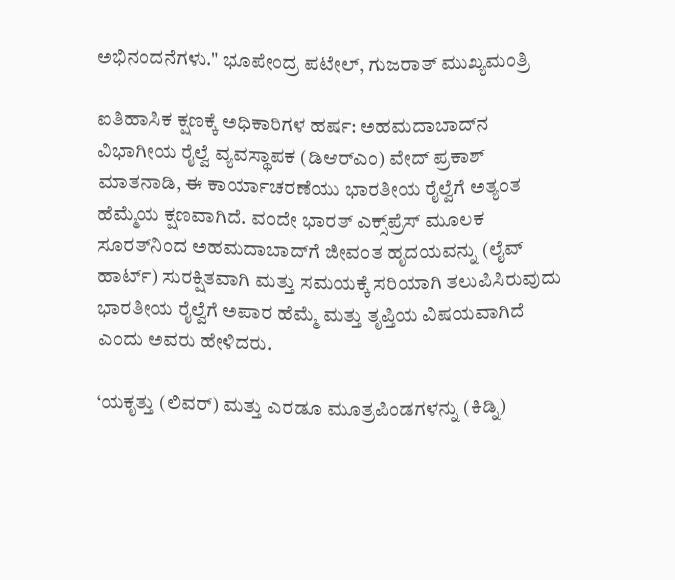ಅಭಿನಂದನೆಗಳು." ಭೂಪೇಂದ್ರ ಪಟೇಲ್, ಗುಜರಾತ್ ಮುಖ್ಯಮಂತ್ರಿ

ಐತಿಹಾಸಿಕ ಕ್ಷಣಕ್ಕೆ ಅಧಿಕಾರಿಗಳ ಹರ್ಷ: ಅಹಮದಾಬಾದ್‌ನ ವಿಭಾಗೀಯ ರೈಲ್ವೆ ವ್ಯವಸ್ಥಾಪಕ (ಡಿಆರ್‌ಎಂ) ವೇದ್ ಪ್ರಕಾಶ್ ಮಾತನಾಡಿ, ಈ ಕಾರ್ಯಾಚರಣೆಯು ಭಾರತೀಯ ರೈಲ್ವೆಗೆ ಅತ್ಯಂತ ಹೆಮ್ಮೆಯ ಕ್ಷಣವಾಗಿದೆ. ವಂದೇ ಭಾರತ್ ಎಕ್ಸ್‌ಪ್ರೆಸ್ ಮೂಲಕ ಸೂರತ್‌ನಿಂದ ಅಹಮದಾಬಾದ್‌ಗೆ ಜೀವಂತ ಹೃದಯವನ್ನು (ಲೈವ್ ಹಾರ್ಟ್) ಸುರಕ್ಷಿತವಾಗಿ ಮತ್ತು ಸಮಯಕ್ಕೆ ಸರಿಯಾಗಿ ತಲುಪಿಸಿರುವುದು ಭಾರತೀಯ ರೈಲ್ವೆಗೆ ಅಪಾರ ಹೆಮ್ಮೆ ಮತ್ತು ತೃಪ್ತಿಯ ವಿಷಯವಾಗಿದೆ ಎಂದು ಅವರು ಹೇಳಿದರು.

‘ಯಕೃತ್ತು (ಲಿವರ್) ಮತ್ತು ಎರಡೂ ಮೂತ್ರಪಿಂಡಗಳನ್ನು (ಕಿಡ್ನಿ)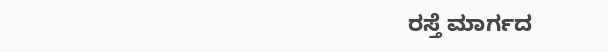ರಸ್ತೆ ಮಾರ್ಗದ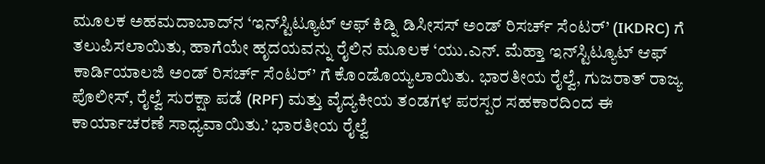ಮೂಲಕ ಅಹಮದಾಬಾದ್‌ನ ‘ಇನ್‌ಸ್ಟಿಟ್ಯೂಟ್ ಆಫ್ ಕಿಡ್ನಿ ಡಿಸೀಸಸ್ ಅಂಡ್ ರಿಸರ್ಚ್ ಸೆಂಟರ್’ (IKDRC) ಗೆ ತಲುಪಿಸಲಾಯಿತು, ಹಾಗೆಯೇ ಹೃದಯವನ್ನು ರೈಲಿನ ಮೂಲಕ ‘ಯು.ಎನ್. ಮೆಹ್ತಾ ಇನ್‌ಸ್ಟಿಟ್ಯೂಟ್ ಆಫ್ ಕಾರ್ಡಿಯಾಲಜಿ ಅಂಡ್ ರಿಸರ್ಚ್ ಸೆಂಟರ್’ ಗೆ ಕೊಂಡೊಯ್ಯಲಾಯಿತು. ಭಾರತೀಯ ರೈಲ್ವೆ, ಗುಜರಾತ್ ರಾಜ್ಯ ಪೊಲೀಸ್, ರೈಲ್ವೆ ಸುರಕ್ಷಾ ಪಡೆ (RPF) ಮತ್ತು ವೈದ್ಯಕೀಯ ತಂಡಗಳ ಪರಸ್ಪರ ಸಹಕಾರದಿಂದ ಈ ಕಾರ್ಯಾಚರಣೆ ಸಾಧ್ಯವಾಯಿತು.’ ಭಾರತೀಯ ರೈಲ್ವೆ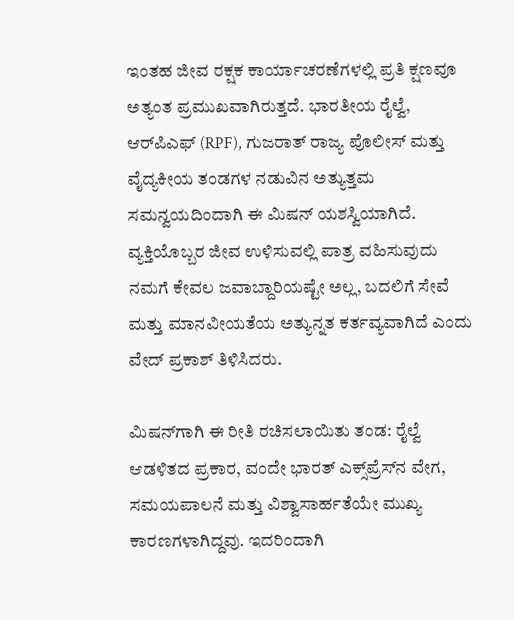ಇಂತಹ ಜೀವ ರಕ್ಷಕ ಕಾರ್ಯಾಚರಣೆಗಳಲ್ಲಿ ಪ್ರತಿ ಕ್ಷಣವೂ ಅತ್ಯಂತ ಪ್ರಮುಖವಾಗಿರುತ್ತದೆ. ಭಾರತೀಯ ರೈಲ್ವೆ, ಆರ್‌ಪಿಎಫ್ (RPF), ಗುಜರಾತ್ ರಾಜ್ಯ ಪೊಲೀಸ್ ಮತ್ತು ವೈದ್ಯಕೀಯ ತಂಡಗಳ ನಡುವಿನ ಅತ್ಯುತ್ತಮ ಸಮನ್ವಯದಿಂದಾಗಿ ಈ ಮಿಷನ್ ಯಶಸ್ವಿಯಾಗಿದೆ. ವ್ಯಕ್ತಿಯೊಬ್ಬರ ಜೀವ ಉಳಿಸುವಲ್ಲಿ ಪಾತ್ರ ವಹಿಸುವುದು ನಮಗೆ ಕೇವಲ ಜವಾಬ್ದಾರಿಯಷ್ಟೇ ಅಲ್ಲ, ಬದಲಿಗೆ ಸೇವೆ ಮತ್ತು ಮಾನವೀಯತೆಯ ಅತ್ಯುನ್ನತ ಕರ್ತವ್ಯವಾಗಿದೆ ಎಂದು ವೇದ್ ಪ್ರಕಾಶ್ ತಿಳಿಸಿದರು.

ಮಿಷನ್‌ಗಾಗಿ ಈ ರೀತಿ ರಚಿಸಲಾಯಿತು ತಂಡ: ರೈಲ್ವೆ ಆಡಳಿತದ ಪ್ರಕಾರ, ವಂದೇ ಭಾರತ್ ಎಕ್ಸ್‌ಪ್ರೆಸ್‌ನ ವೇಗ, ಸಮಯಪಾಲನೆ ಮತ್ತು ವಿಶ್ವಾಸಾರ್ಹತೆಯೇ ಮುಖ್ಯ ಕಾರಣಗಳಾಗಿದ್ದವು. ಇದರಿಂದಾಗಿ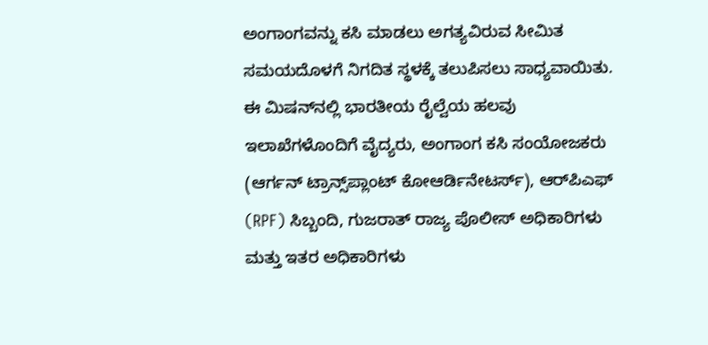ಅಂಗಾಂಗವನ್ನು ಕಸಿ ಮಾಡಲು ಅಗತ್ಯವಿರುವ ಸೀಮಿತ ಸಮಯದೊಳಗೆ ನಿಗದಿತ ಸ್ಥಳಕ್ಕೆ ತಲುಪಿಸಲು ಸಾಧ್ಯವಾಯಿತು. ಈ ಮಿಷನ್‌ನಲ್ಲಿ ಭಾರತೀಯ ರೈಲ್ವೆಯ ಹಲವು ಇಲಾಖೆಗಳೊಂದಿಗೆ ವೈದ್ಯರು, ಅಂಗಾಂಗ ಕಸಿ ಸಂಯೋಜಕರು (ಆರ್ಗನ್ ಟ್ರಾನ್ಸ್‌ಪ್ಲಾಂಟ್ ಕೋಆರ್ಡಿನೇಟರ್ಸ್), ಆರ್‌ಪಿಎಫ್ (RPF) ಸಿಬ್ಬಂದಿ, ಗುಜರಾತ್ ರಾಜ್ಯ ಪೊಲೀಸ್ ಅಧಿಕಾರಿಗಳು ಮತ್ತು ಇತರ ಅಧಿಕಾರಿಗಳು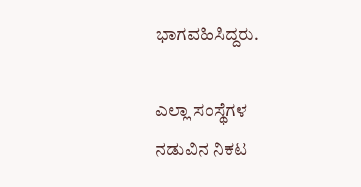ಭಾಗವಹಿಸಿದ್ದರು.

ಎಲ್ಲಾ ಸಂಸ್ಥೆಗಳ ನಡುವಿನ ನಿಕಟ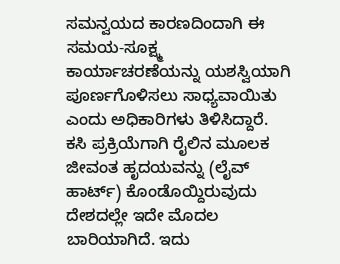ಸಮನ್ವಯದ ಕಾರಣದಿಂದಾಗಿ ಈ ಸಮಯ-ಸೂಕ್ಷ್ಮ ಕಾರ್ಯಾಚರಣೆಯನ್ನು ಯಶಸ್ವಿಯಾಗಿ ಪೂರ್ಣಗೊಳಿಸಲು ಸಾಧ್ಯವಾಯಿತು ಎಂದು ಅಧಿಕಾರಿಗಳು ತಿಳಿಸಿದ್ದಾರೆ. ಕಸಿ ಪ್ರಕ್ರಿಯೆಗಾಗಿ ರೈಲಿನ ಮೂಲಕ ಜೀವಂತ ಹೃದಯವನ್ನು (ಲೈವ್ ಹಾರ್ಟ್) ಕೊಂಡೊಯ್ದಿರುವುದು ದೇಶದಲ್ಲೇ ಇದೇ ಮೊದಲ ಬಾರಿಯಾಗಿದೆ. ಇದು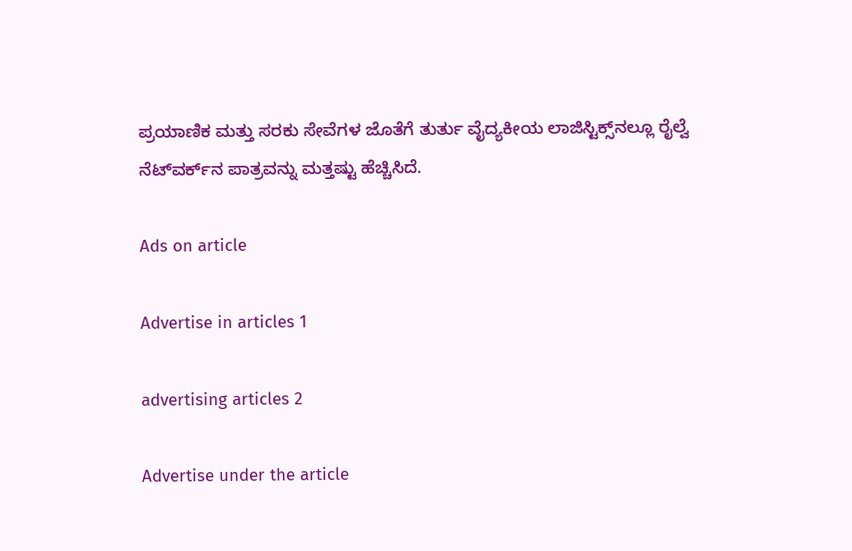ಪ್ರಯಾಣಿಕ ಮತ್ತು ಸರಕು ಸೇವೆಗಳ ಜೊತೆಗೆ ತುರ್ತು ವೈದ್ಯಕೀಯ ಲಾಜಿಸ್ಟಿಕ್ಸ್‌ನಲ್ಲೂ ರೈಲ್ವೆ ನೆಟ್‌ವರ್ಕ್‌ನ ಪಾತ್ರವನ್ನು ಮತ್ತಷ್ಟು ಹೆಚ್ಚಿಸಿದೆ.

Ads on article

Advertise in articles 1

advertising articles 2

Advertise under the article